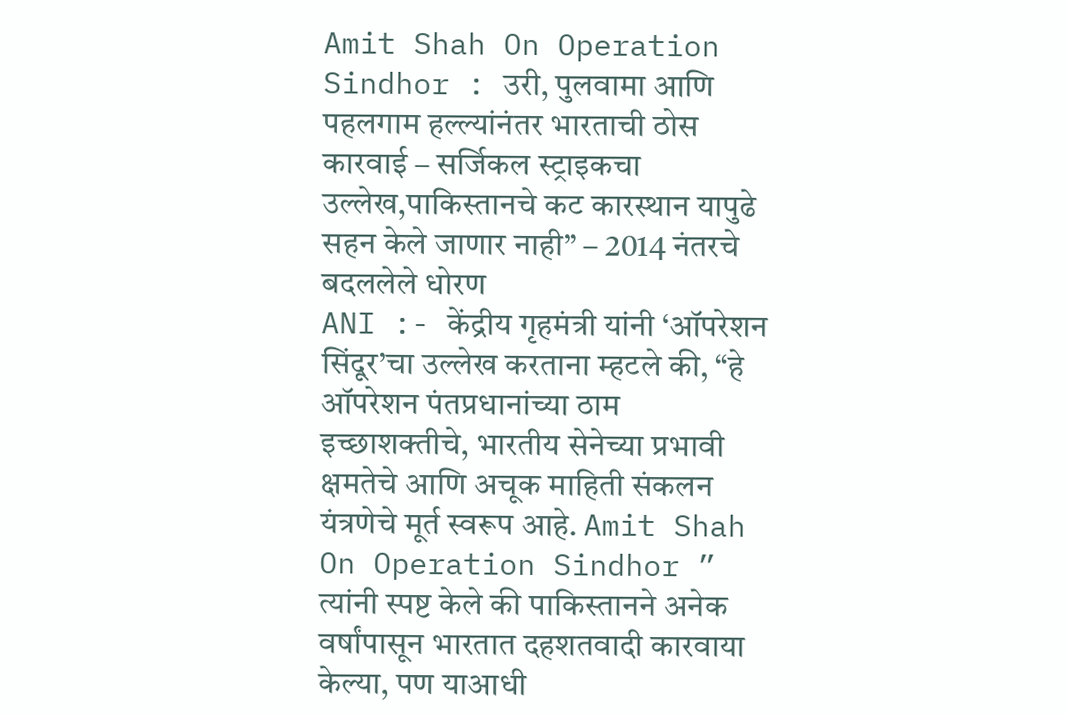Amit Shah On Operation Sindhor : उरी, पुलवामा आणि पहलगाम हल्ल्यांनंतर भारताची ठोस कारवाई – सर्जिकल स्ट्राइकचा उल्लेख,पाकिस्तानचे कट कारस्थान यापुढे सहन केले जाणार नाही” – 2014 नंतरचे बदललेले धोरण
ANI :- केंद्रीय गृहमंत्री यांनी ‘ऑपरेशन सिंदूर’चा उल्लेख करताना म्हटले की, “हे ऑपरेशन पंतप्रधानांच्या ठाम इच्छाशक्तीचे, भारतीय सेनेच्या प्रभावी क्षमतेचे आणि अचूक माहिती संकलन यंत्रणेचे मूर्त स्वरूप आहे. Amit Shah On Operation Sindhor ” त्यांनी स्पष्ट केले की पाकिस्तानने अनेक वर्षांपासून भारतात दहशतवादी कारवाया केल्या, पण याआधी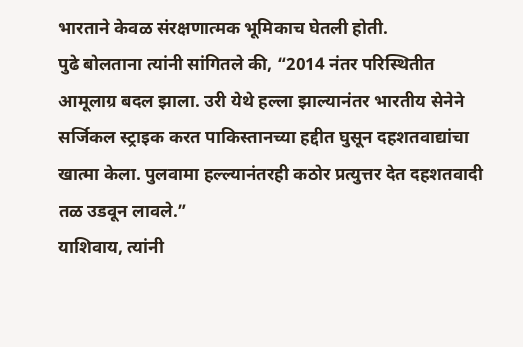भारताने केवळ संरक्षणात्मक भूमिकाच घेतली होती.
पुढे बोलताना त्यांनी सांगितले की, “2014 नंतर परिस्थितीत आमूलाग्र बदल झाला. उरी येथे हल्ला झाल्यानंतर भारतीय सेनेने सर्जिकल स्ट्राइक करत पाकिस्तानच्या हद्दीत घुसून दहशतवाद्यांचा खात्मा केला. पुलवामा हल्ल्यानंतरही कठोर प्रत्युत्तर देत दहशतवादी तळ उडवून लावले.”
याशिवाय, त्यांनी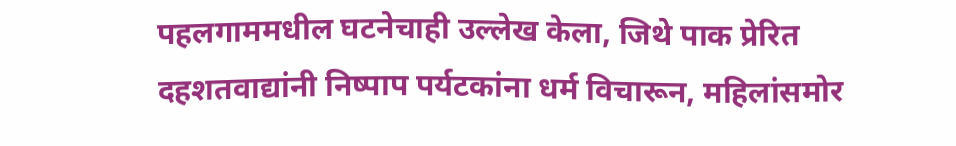पहलगाममधील घटनेचाही उल्लेख केला, जिथे पाक प्रेरित दहशतवाद्यांनी निष्पाप पर्यटकांना धर्म विचारून, महिलांसमोर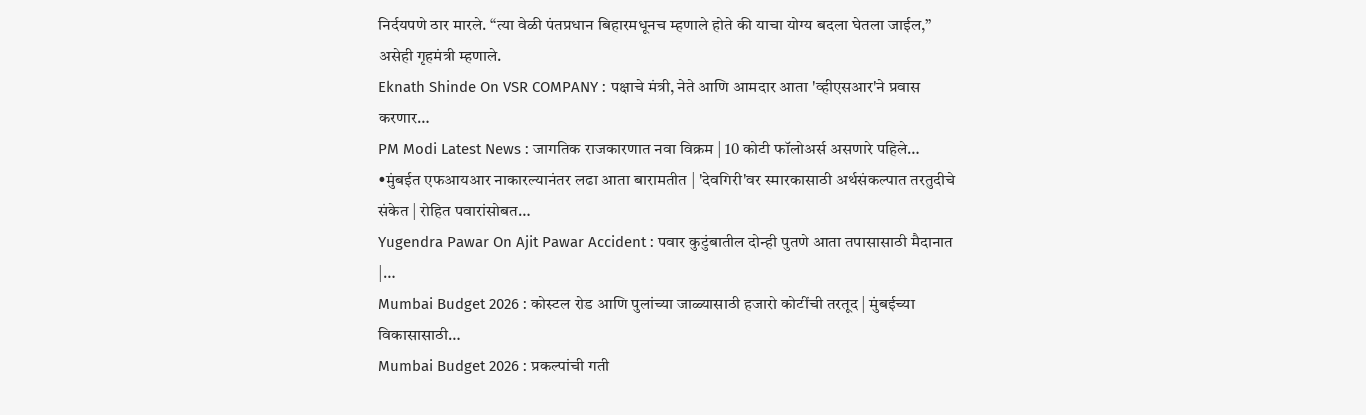निर्दयपणे ठार मारले. “त्या वेळी पंतप्रधान बिहारमधूनच म्हणाले होते की याचा योग्य बदला घेतला जाईल,” असेही गृहमंत्री म्हणाले.
Eknath Shinde On VSR COMPANY : पक्षाचे मंत्री, नेते आणि आमदार आता 'व्हीएसआर'ने प्रवास करणार…
PM Modi Latest News : जागतिक राजकारणात नवा विक्रम | 10 कोटी फॉलोअर्स असणारे पहिले…
•मुंबईत एफआयआर नाकारल्यानंतर लढा आता बारामतीत | 'देवगिरी'वर स्मारकासाठी अर्थसंकल्पात तरतुदीचे संकेत | रोहित पवारांसोबत…
Yugendra Pawar On Ajit Pawar Accident : पवार कुटुंबातील दोन्ही पुतणे आता तपासासाठी मैदानात |…
Mumbai Budget 2026 : कोस्टल रोड आणि पुलांच्या जाळ्यासाठी हजारो कोटींची तरतूद | मुंबईच्या विकासासाठी…
Mumbai Budget 2026 : प्रकल्पांची गती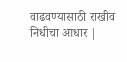वाढवण्यासाठी राखीव निधीचा आधार |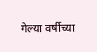गेल्या वर्षीच्या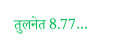तुलनेत 8.77…